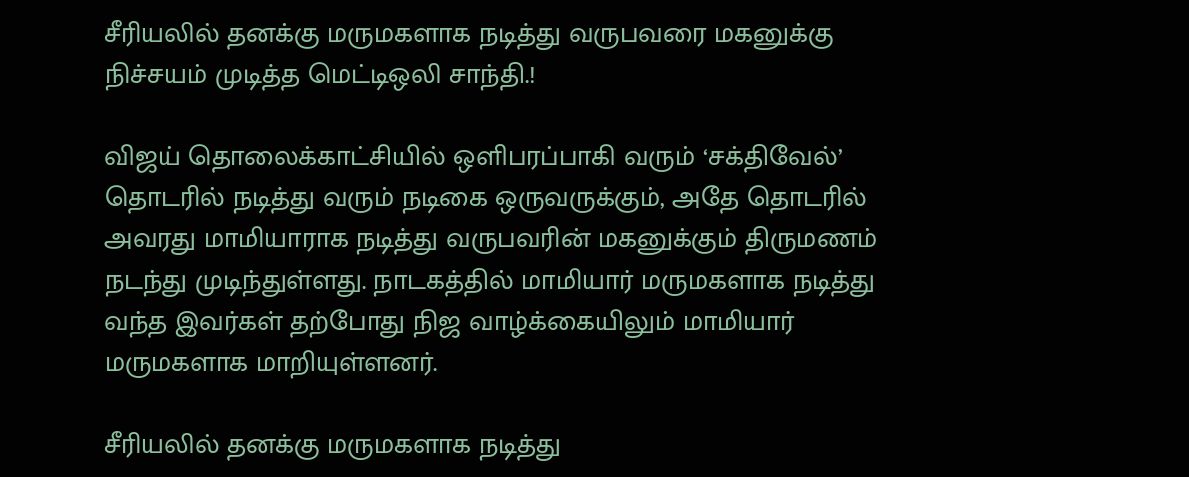சீரியலில் தனக்கு மருமகளாக நடித்து வருபவரை மகனுக்கு நிச்சயம் முடித்த மெட்டிஒலி சாந்தி.!

விஜய் தொலைக்காட்சியில் ஒளிபரப்பாகி வரும் ‘சக்திவேல்’ தொடரில் நடித்து வரும் நடிகை ஒருவருக்கும், அதே தொடரில் அவரது மாமியாராக நடித்து வருபவரின் மகனுக்கும் திருமணம் நடந்து முடிந்துள்ளது. நாடகத்தில் மாமியார் மருமகளாக நடித்து வந்த இவர்கள் தற்போது நிஜ வாழ்க்கையிலும் மாமியார் மருமகளாக மாறியுள்ளனர்.

சீரியலில் தனக்கு மருமகளாக நடித்து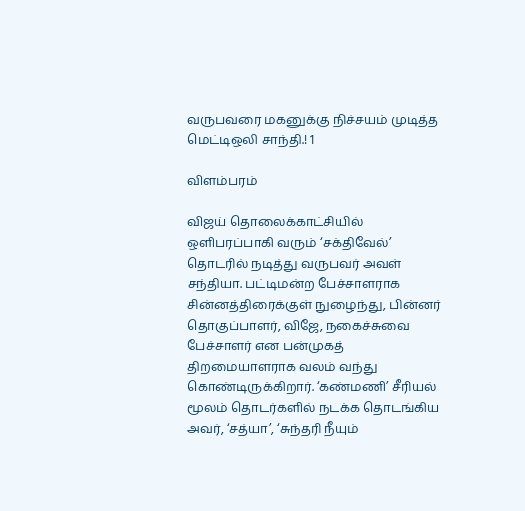வருபவரை மகனுக்கு நிச்சயம் முடித்த மெட்டிஒலி சாந்தி.! 1

விளம்பரம்

விஜய் தொலைக்காட்சியில் ஒளிபரப்பாகி வரும் ‘சக்திவேல்’ தொடரில் நடித்து வருபவர் அவள் சந்தியா. பட்டிமன்ற பேச்சாளராக சின்னத்திரைக்குள் நுழைந்து, பின்னர் தொகுப்பாளர், விஜே, நகைச்சுவை பேச்சாளர் என பன்முகத் திறமையாளராக வலம் வந்து கொண்டிருக்கிறார். ‘கண்மணி’ சீரியல் மூலம் தொடர்களில் நடக்க தொடங்கிய அவர், ‘சத்யா’, ‘சுந்தரி நீயும்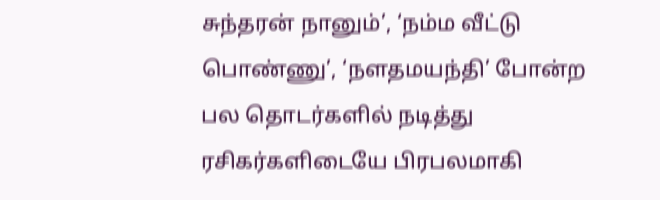சுந்தரன் நானும்’, ‘நம்ம வீட்டு பொண்ணு’, ‘நளதமயந்தி’ போன்ற பல தொடர்களில் நடித்து ரசிகர்களிடையே பிரபலமாகி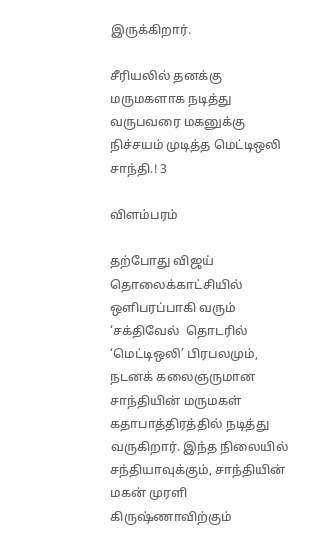இருக்கிறார்.

சீரியலில் தனக்கு மருமகளாக நடித்து வருபவரை மகனுக்கு நிச்சயம் முடித்த மெட்டிஒலி சாந்தி.! 3

விளம்பரம்

தற்போது விஜய் தொலைக்காட்சியில் ஒளிபரப்பாகி வரும் ‘சக்திவேல்  தொடரில் ‘மெட்டிஒலி’ பிரபலமும், நடனக் கலைஞருமான சாந்தியின் மருமகள் கதாபாத்திரத்தில் நடித்து வருகிறார். இந்த நிலையில் சந்தியாவுக்கும், சாந்தியின் மகன் முரளி கிருஷ்ணாவிற்கும்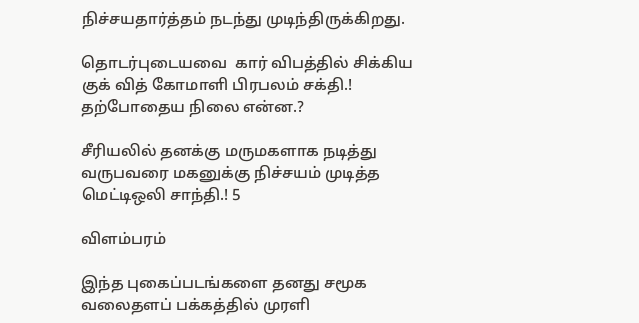நிச்சயதார்த்தம் நடந்து முடிந்திருக்கிறது.

தொடர்புடையவை  கார் விபத்தில் சிக்கிய குக் வித் கோமாளி பிரபலம் சக்தி.! தற்போதைய நிலை என்ன.?

சீரியலில் தனக்கு மருமகளாக நடித்து வருபவரை மகனுக்கு நிச்சயம் முடித்த மெட்டிஒலி சாந்தி.! 5

விளம்பரம்

இந்த புகைப்படங்களை தனது சமூக வலைதளப் பக்கத்தில் முரளி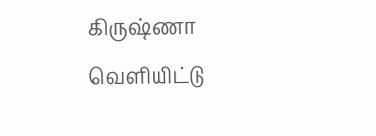கிருஷ்ணா வெளியிட்டு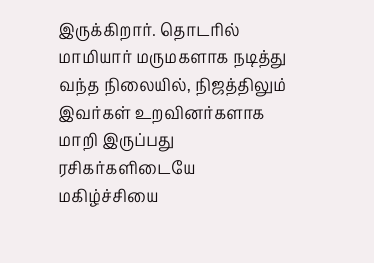இருக்கிறார். தொடரில் மாமியார் மருமகளாக நடித்து வந்த நிலையில், நிஜத்திலும் இவர்கள் உறவினர்களாக மாறி இருப்பது ரசிகர்களிடையே மகிழ்ச்சியை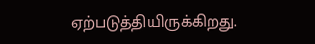ஏற்படுத்தியிருக்கிறது.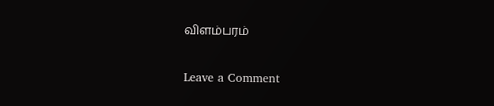விளம்பரம்

Leave a Comment